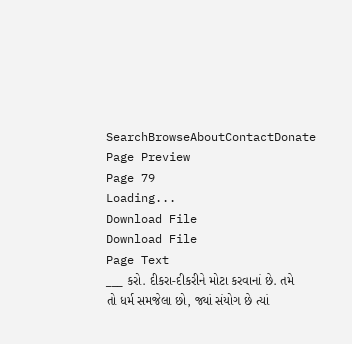SearchBrowseAboutContactDonate
Page Preview
Page 79
Loading...
Download File
Download File
Page Text
___ કરો. દીકરા-દીકરીને મોટા કરવાનાં છે. તમે તો ધર્મ સમજેલા છો, જ્યાં સંયોગ છે ત્યાં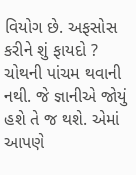વિયોગ છે. અફસોસ કરીને શું ફાયદો ? ચોથની પાંચમ થવાની નથી. જે જ્ઞાનીએ જોયું હશે તે જ થશે. એમાં આપણે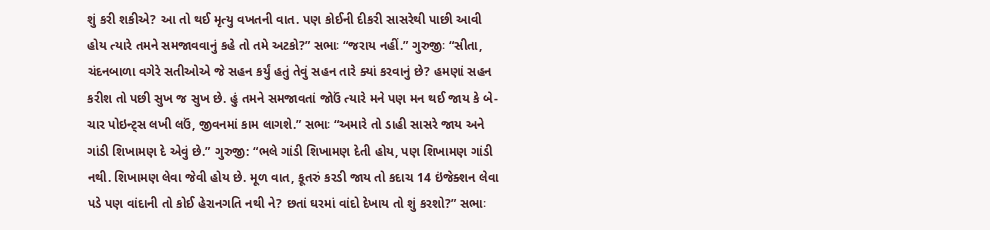શું કરી શકીએ? આ તો થઈ મૃત્યુ વખતની વાત. પણ કોઈની દીકરી સાસરેથી પાછી આવી હોય ત્યારે તમને સમજાવવાનું કહે તો તમે અટકો?” સભાઃ “જરાય નહીં.” ગુરુજીઃ “સીતા, ચંદનબાળા વગેરે સતીઓએ જે સહન કર્યું હતું તેવું સહન તારે ક્યાં કરવાનું છે? હમણાં સહન કરીશ તો પછી સુખ જ સુખ છે. હું તમને સમજાવતાં જોઉં ત્યારે મને પણ મન થઈ જાય કે બે-ચાર પોઇન્ટ્સ લખી લઉં, જીવનમાં કામ લાગશે.” સભાઃ “અમારે તો ડાહી સાસરે જાય અને ગાંડી શિખામણ દે એવું છે.” ગુરુજી: “ભલે ગાંડી શિખામણ દેતી હોય, પણ શિખામણ ગાંડી નથી. શિખામણ લેવા જેવી હોય છે. મૂળ વાત, કૂતરું કરડી જાય તો કદાચ 14 ઇંજેક્શન લેવા પડે પણ વાંદાની તો કોઈ હેરાનગતિ નથી ને? છતાં ઘરમાં વાંદો દેખાય તો શું કરશો?” સભાઃ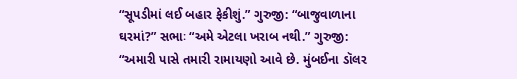“સૂપડીમાં લઈ બહાર ફેકીશું.” ગુરુજી: “બાજુવાળાના ઘરમાં?” સભાઃ “અમે એટલા ખરાબ નથી.” ગુરુજી: “અમારી પાસે તમારી રામાયણો આવે છે. મુંબઈના ડૉલર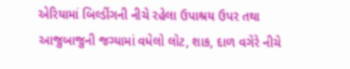એરિયામાં બિલ્ડીંગની નીચે રહેલા ઉપાશ્રય ઉપર તથા આજુબાજુની જગ્યામાં વધેલો લોટ, શાક, દાળ વગેરે નીચે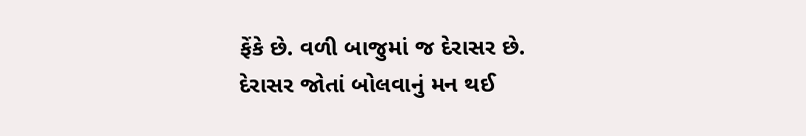ફેંકે છે. વળી બાજુમાં જ દેરાસર છે. દેરાસર જોતાં બોલવાનું મન થઈ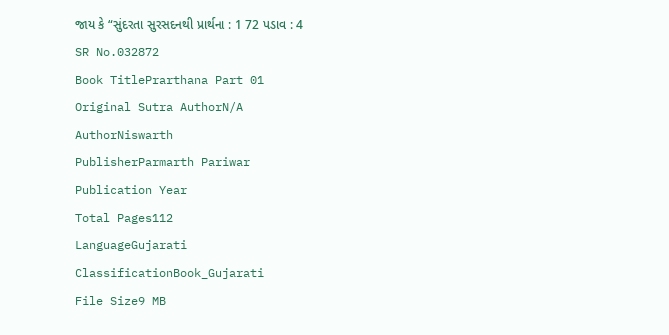જાય કે “સુંદરતા સુરસદનથી પ્રાર્થના : 1 72 પડાવ : 4
SR No.032872
Book TitlePrarthana Part 01
Original Sutra AuthorN/A
AuthorNiswarth
PublisherParmarth Pariwar
Publication Year
Total Pages112
LanguageGujarati
ClassificationBook_Gujarati
File Size9 MB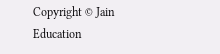Copyright © Jain Education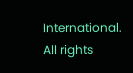International. All rights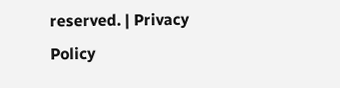reserved. | Privacy Policy